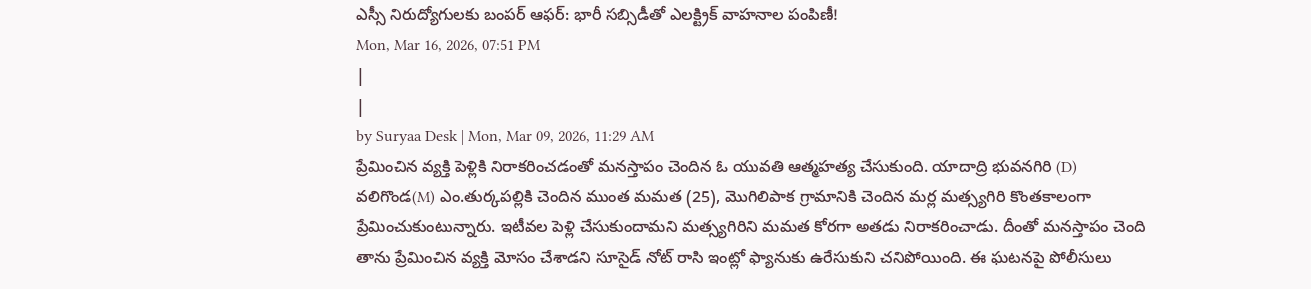ఎస్సీ నిరుద్యోగులకు బంపర్ ఆఫర్: భారీ సబ్సిడీతో ఎలక్ట్రిక్ వాహనాల పంపిణీ!
Mon, Mar 16, 2026, 07:51 PM
|
|
by Suryaa Desk | Mon, Mar 09, 2026, 11:29 AM
ప్రేమించిన వ్యక్తి పెళ్లికి నిరాకరించడంతో మనస్తాపం చెందిన ఓ యువతి ఆత్మహత్య చేసుకుంది. యాదాద్రి భువనగిరి (D) వలిగొండ(M) ఎం.తుర్కపల్లికి చెందిన ముంత మమత (25), మొగిలిపాక గ్రామానికి చెందిన మర్ల మత్స్యగిరి కొంతకాలంగా ప్రేమించుకుంటున్నారు. ఇటీవల పెళ్లి చేసుకుందామని మత్స్యగిరిని మమత కోరగా అతడు నిరాకరించాడు. దీంతో మనస్తాపం చెంది తాను ప్రేమించిన వ్యక్తి మోసం చేశాడని సూసైడ్ నోట్ రాసి ఇంట్లో ఫ్యానుకు ఉరేసుకుని చనిపోయింది. ఈ ఘటనపై పోలీసులు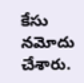కేసు నమోదు చేశారు.